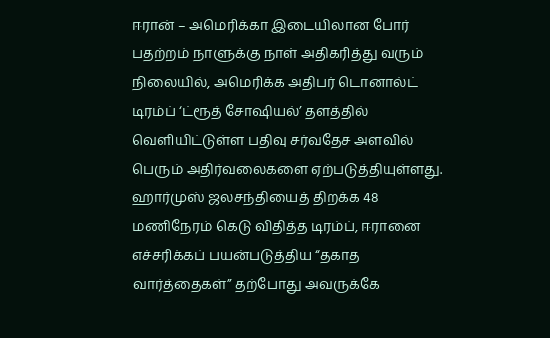ஈரான் – அமெரிக்கா இடையிலான போர் பதற்றம் நாளுக்கு நாள் அதிகரித்து வரும் நிலையில், அமெரிக்க அதிபர் டொனால்ட் டிரம்ப் ‘ட்ரூத் சோஷியல்’ தளத்தில் வெளியிட்டுள்ள பதிவு சர்வதேச அளவில் பெரும் அதிர்வலைகளை ஏற்படுத்தியுள்ளது.
ஹார்முஸ் ஜலசந்தியைத் திறக்க 48 மணிநேரம் கெடு விதித்த டிரம்ப், ஈரானை எச்சரிக்கப் பயன்படுத்திய “தகாத வார்த்தைகள்” தற்போது அவருக்கே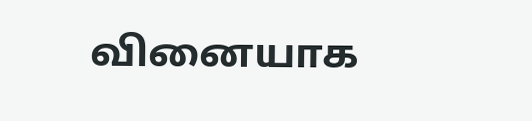வினையாக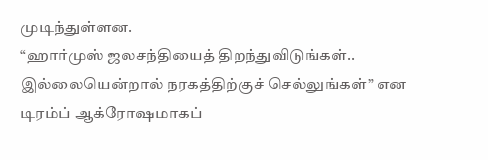முடிந்துள்ளன.
“ஹார்முஸ் ஜலசந்தியைத் திறந்துவிடுங்கள்.. இல்லையென்றால் நரகத்திற்குச் செல்லுங்கள்” என டிரம்ப் ஆக்ரோஷமாகப்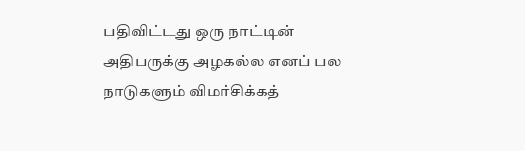பதிவிட்டது ஒரு நாட்டின் அதிபருக்கு அழகல்ல எனப் பல நாடுகளும் விமர்சிக்கத்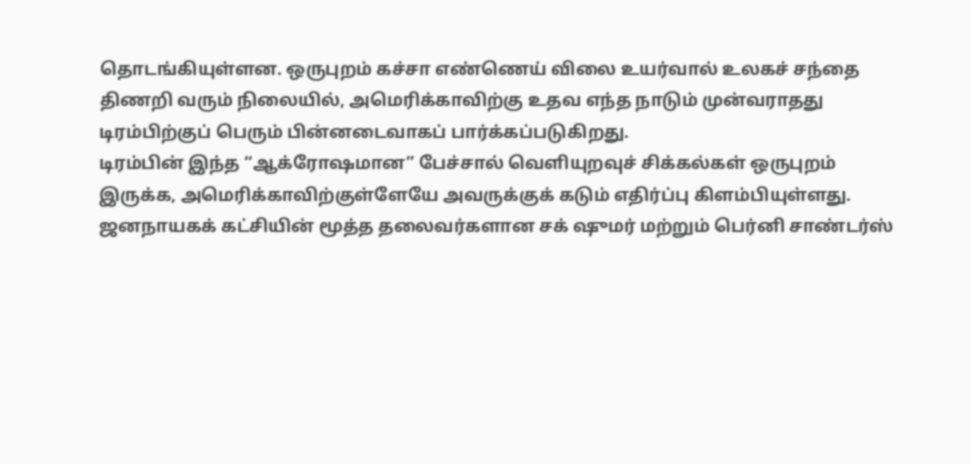தொடங்கியுள்ளன. ஒருபுறம் கச்சா எண்ணெய் விலை உயர்வால் உலகச் சந்தை திணறி வரும் நிலையில், அமெரிக்காவிற்கு உதவ எந்த நாடும் முன்வராதது டிரம்பிற்குப் பெரும் பின்னடைவாகப் பார்க்கப்படுகிறது.
டிரம்பின் இந்த “ஆக்ரோஷமான” பேச்சால் வெளியுறவுச் சிக்கல்கள் ஒருபுறம் இருக்க, அமெரிக்காவிற்குள்ளேயே அவருக்குக் கடும் எதிர்ப்பு கிளம்பியுள்ளது. ஜனநாயகக் கட்சியின் மூத்த தலைவர்களான சக் ஷுமர் மற்றும் பெர்னி சாண்டர்ஸ்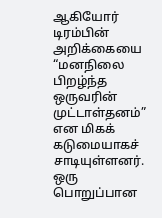ஆகியோர் டிரம்பின் அறிக்கையை “மனநிலை பிறழ்ந்த ஒருவரின் முட்டாள்தனம்” என மிகக் கடுமையாகச் சாடியுள்ளனர்.
ஒரு பொறுப்பான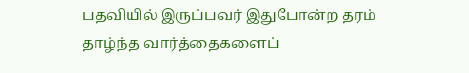பதவியில் இருப்பவர் இதுபோன்ற தரம் தாழ்ந்த வார்த்தைகளைப்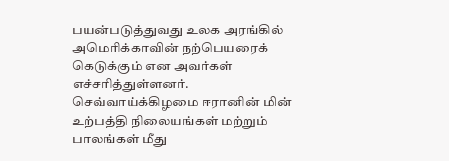பயன்படுத்துவது உலக அரங்கில் அமெரிக்காவின் நற்பெயரைக் கெடுக்கும் என அவர்கள் எச்சரித்துள்ளனர். செவ்வாய்க்கிழமை ஈரானின் மின் உற்பத்தி நிலையங்கள் மற்றும் பாலங்கள் மீது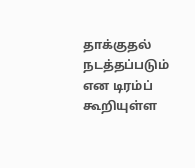தாக்குதல் நடத்தப்படும் என டிரம்ப் கூறியுள்ள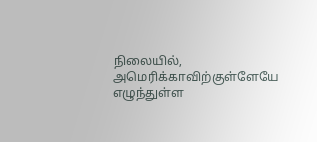நிலையில், அமெரிக்காவிற்குள்ளேயே எழுந்துள்ள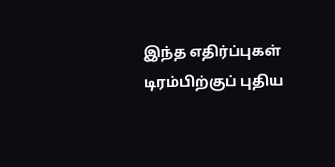இந்த எதிர்ப்புகள் டிரம்பிற்குப் புதிய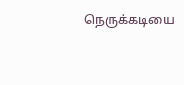நெருக்கடியை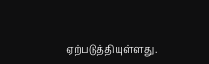ஏற்படுத்தியுள்ளது.